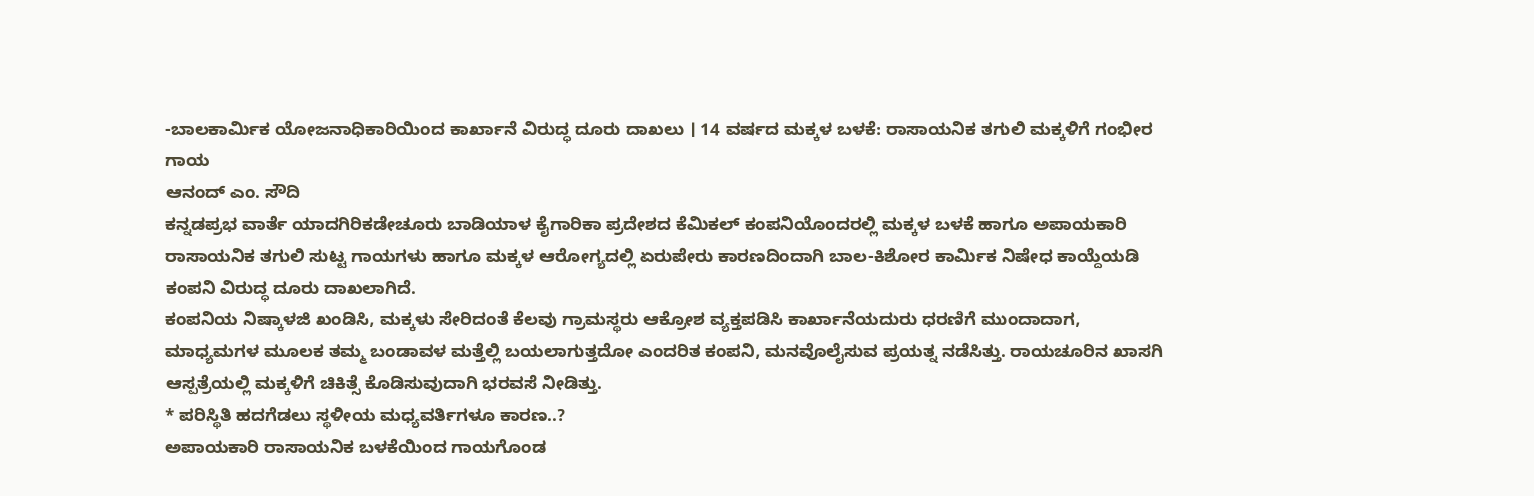-ಬಾಲಕಾರ್ಮಿಕ ಯೋಜನಾಧಿಕಾರಿಯಿಂದ ಕಾರ್ಖಾನೆ ವಿರುದ್ಧ ದೂರು ದಾಖಲು । 14 ವರ್ಷದ ಮಕ್ಕಳ ಬಳಕೆ: ರಾಸಾಯನಿಕ ತಗುಲಿ ಮಕ್ಕಳಿಗೆ ಗಂಭೀರ ಗಾಯ
ಆನಂದ್ ಎಂ. ಸೌದಿ
ಕನ್ನಡಪ್ರಭ ವಾರ್ತೆ ಯಾದಗಿರಿಕಡೇಚೂರು ಬಾಡಿಯಾಳ ಕೈಗಾರಿಕಾ ಪ್ರದೇಶದ ಕೆಮಿಕಲ್ ಕಂಪನಿಯೊಂದರಲ್ಲಿ ಮಕ್ಕಳ ಬಳಕೆ ಹಾಗೂ ಅಪಾಯಕಾರಿ ರಾಸಾಯನಿಕ ತಗುಲಿ ಸುಟ್ಟ ಗಾಯಗಳು ಹಾಗೂ ಮಕ್ಕಳ ಆರೋಗ್ಯದಲ್ಲಿ ಏರುಪೇರು ಕಾರಣದಿಂದಾಗಿ ಬಾಲ-ಕಿಶೋರ ಕಾರ್ಮಿಕ ನಿಷೇಧ ಕಾಯ್ದೆಯಡಿ ಕಂಪನಿ ವಿರುದ್ಧ ದೂರು ದಾಖಲಾಗಿದೆ.
ಕಂಪನಿಯ ನಿಷ್ಕಾಳಜಿ ಖಂಡಿಸಿ, ಮಕ್ಕಳು ಸೇರಿದಂತೆ ಕೆಲವು ಗ್ರಾಮಸ್ಥರು ಆಕ್ರೋಶ ವ್ಯಕ್ತಪಡಿಸಿ ಕಾರ್ಖಾನೆಯದುರು ಧರಣಿಗೆ ಮುಂದಾದಾಗ, ಮಾಧ್ಯಮಗಳ ಮೂಲಕ ತಮ್ಮ ಬಂಡಾವಳ ಮತ್ತೆಲ್ಲಿ ಬಯಲಾಗುತ್ತದೋ ಎಂದರಿತ ಕಂಪನಿ, ಮನವೊಲೈಸುವ ಪ್ರಯತ್ನ ನಡೆಸಿತ್ತು. ರಾಯಚೂರಿನ ಖಾಸಗಿ ಆಸ್ಪತ್ರೆಯಲ್ಲಿ ಮಕ್ಕಳಿಗೆ ಚಿಕಿತ್ಸೆ ಕೊಡಿಸುವುದಾಗಿ ಭರವಸೆ ನೀಡಿತ್ತು.
* ಪರಿಸ್ಥಿತಿ ಹದಗೆಡಲು ಸ್ಥಳೀಯ ಮಧ್ಯವರ್ತಿಗಳೂ ಕಾರಣ..?
ಅಪಾಯಕಾರಿ ರಾಸಾಯನಿಕ ಬಳಕೆಯಿಂದ ಗಾಯಗೊಂಡ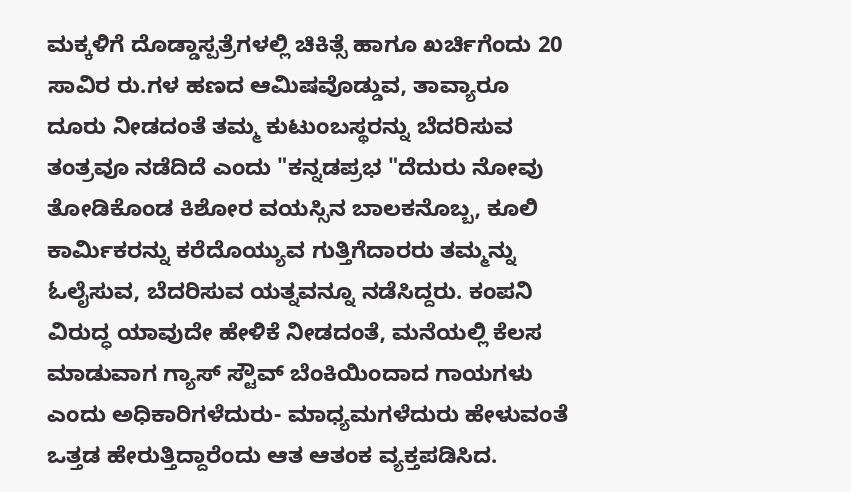ಮಕ್ಕಳಿಗೆ ದೊಡ್ಡಾಸ್ಪತ್ರೆಗಳಲ್ಲಿ ಚಿಕಿತ್ಸೆ ಹಾಗೂ ಖರ್ಚಿಗೆಂದು 20 ಸಾವಿರ ರು.ಗಳ ಹಣದ ಆಮಿಷವೊಡ್ಡುವ, ತಾವ್ಯಾರೂ ದೂರು ನೀಡದಂತೆ ತಮ್ಮ ಕುಟುಂಬಸ್ಥರನ್ನು ಬೆದರಿಸುವ ತಂತ್ರವೂ ನಡೆದಿದೆ ಎಂದು "ಕನ್ನಡಪ್ರಭ "ದೆದುರು ನೋವು ತೋಡಿಕೊಂಡ ಕಿಶೋರ ವಯಸ್ಸಿನ ಬಾಲಕನೊಬ್ಬ, ಕೂಲಿ ಕಾರ್ಮಿಕರನ್ನು ಕರೆದೊಯ್ಯುವ ಗುತ್ತಿಗೆದಾರರು ತಮ್ಮನ್ನು ಓಲೈಸುವ, ಬೆದರಿಸುವ ಯತ್ನವನ್ನೂ ನಡೆಸಿದ್ದರು. ಕಂಪನಿ ವಿರುದ್ಧ ಯಾವುದೇ ಹೇಳಿಕೆ ನೀಡದಂತೆ, ಮನೆಯಲ್ಲಿ ಕೆಲಸ ಮಾಡುವಾಗ ಗ್ಯಾಸ್ ಸ್ಟೌವ್ ಬೆಂಕಿಯಿಂದಾದ ಗಾಯಗಳು ಎಂದು ಅಧಿಕಾರಿಗಳೆದುರು- ಮಾಧ್ಯಮಗಳೆದುರು ಹೇಳುವಂತೆ ಒತ್ತಡ ಹೇರುತ್ತಿದ್ದಾರೆಂದು ಆತ ಆತಂಕ ವ್ಯಕ್ತಪಡಿಸಿದ.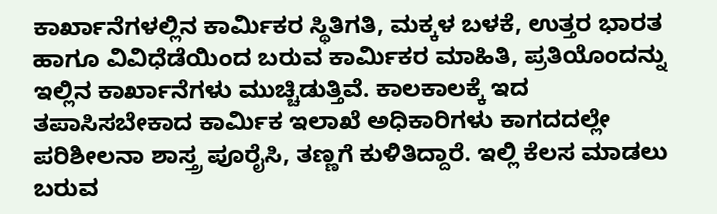ಕಾರ್ಖಾನೆಗಳಲ್ಲಿನ ಕಾರ್ಮಿಕರ ಸ್ಥಿತಿಗತಿ, ಮಕ್ಕಳ ಬಳಕೆ, ಉತ್ತರ ಭಾರತ ಹಾಗೂ ವಿವಿಧೆಡೆಯಿಂದ ಬರುವ ಕಾರ್ಮಿಕರ ಮಾಹಿತಿ, ಪ್ರತಿಯೊಂದನ್ನು ಇಲ್ಲಿನ ಕಾರ್ಖಾನೆಗಳು ಮುಚ್ಚಿಡುತ್ತಿವೆ. ಕಾಲಕಾಲಕ್ಕೆ ಇದ ತಪಾಸಿಸಬೇಕಾದ ಕಾರ್ಮಿಕ ಇಲಾಖೆ ಅಧಿಕಾರಿಗಳು ಕಾಗದದಲ್ಲೇ ಪರಿಶೀಲನಾ ಶಾಸ್ತ್ರ ಪೂರೈಸಿ, ತಣ್ಣಗೆ ಕುಳಿತಿದ್ದಾರೆ. ಇಲ್ಲಿ ಕೆಲಸ ಮಾಡಲು ಬರುವ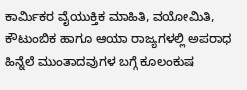ಕಾರ್ಮಿಕರ ವೈಯುಕ್ತಿಕ ಮಾಹಿತಿ, ವಯೋಮಿತಿ, ಕೌಟುಂಬಿಕ ಹಾಗೂ ಆಯಾ ರಾಜ್ಯಗಳಲ್ಲಿ ಅಪರಾಧ ಹಿನ್ನೆಲೆ ಮುಂತಾದವುಗಳ ಬಗ್ಗೆ ಕೂಲಂಕುಷ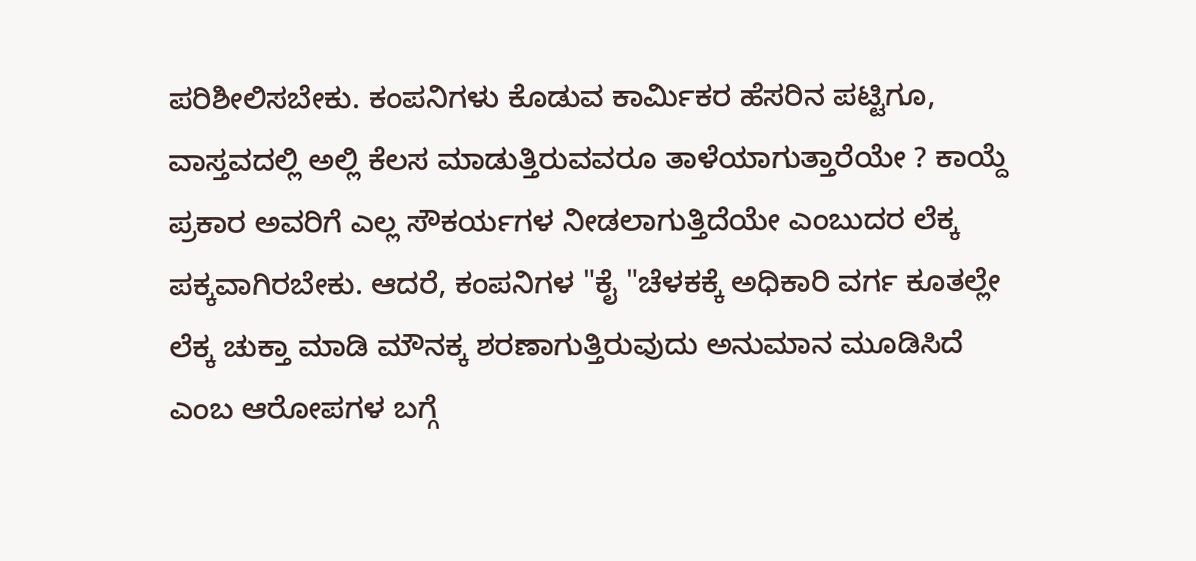ಪರಿಶೀಲಿಸಬೇಕು. ಕಂಪನಿಗಳು ಕೊಡುವ ಕಾರ್ಮಿಕರ ಹೆಸರಿನ ಪಟ್ಟಿಗೂ, ವಾಸ್ತವದಲ್ಲಿ ಅಲ್ಲಿ ಕೆಲಸ ಮಾಡುತ್ತಿರುವವರೂ ತಾಳೆಯಾಗುತ್ತಾರೆಯೇ ? ಕಾಯ್ದೆ ಪ್ರಕಾರ ಅವರಿಗೆ ಎಲ್ಲ ಸೌಕರ್ಯಗಳ ನೀಡಲಾಗುತ್ತಿದೆಯೇ ಎಂಬುದರ ಲೆಕ್ಕ ಪಕ್ಕವಾಗಿರಬೇಕು. ಆದರೆ, ಕಂಪನಿಗಳ "ಕೈ "ಚೆಳಕಕ್ಕೆ ಅಧಿಕಾರಿ ವರ್ಗ ಕೂತಲ್ಲೇ ಲೆಕ್ಕ ಚುಕ್ತಾ ಮಾಡಿ ಮೌನಕ್ಕ ಶರಣಾಗುತ್ತಿರುವುದು ಅನುಮಾನ ಮೂಡಿಸಿದೆ ಎಂಬ ಆರೋಪಗಳ ಬಗ್ಗೆ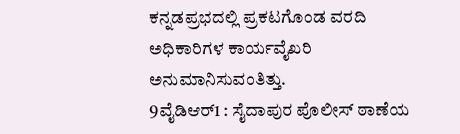ಕನ್ನಡಪ್ರಭದಲ್ಲಿ ಪ್ರಕಟಗೊಂಡ ವರದಿ ಅಧಿಕಾರಿಗಳ ಕಾರ್ಯವೈಖರಿ ಅನುಮಾನಿಸುವಂತಿತ್ತು.
9ವೈಡಿಆರ್1 : ಸೈದಾಪುರ ಪೊಲೀಸ್ ಠಾಣೆಯ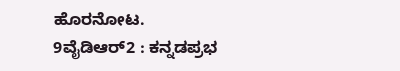ಹೊರನೋಟ.
9ವೈಡಿಆರ್2 : ಕನ್ನಡಪ್ರಭ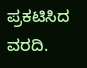ಪ್ರಕಟಿಸಿದ ವರದಿ.